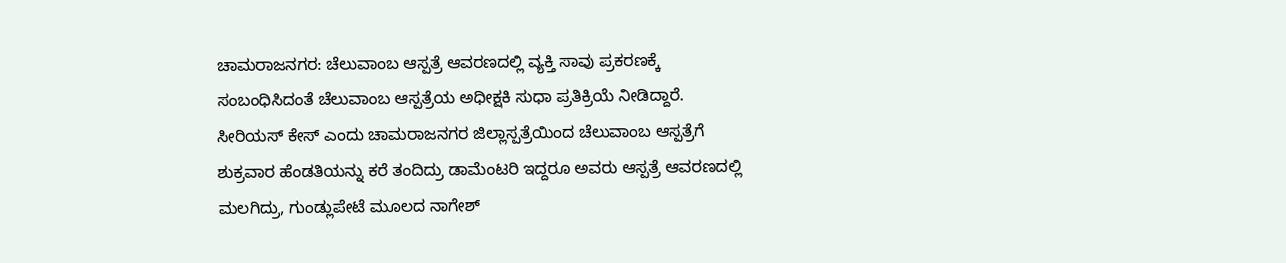ಚಾಮರಾಜನಗರ: ಚೆಲುವಾಂಬ ಆಸ್ಪತ್ರೆ ಆವರಣದಲ್ಲಿ ವ್ಯಕ್ತಿ ಸಾವು ಪ್ರಕರಣಕ್ಕೆ ಸಂಬಂಧಿಸಿದಂತೆ ಚೆಲುವಾಂಬ ಆಸ್ಪತ್ರೆಯ ಅಧೀಕ್ಷಕಿ ಸುಧಾ ಪ್ರತಿಕ್ರಿಯೆ ನೀಡಿದ್ದಾರೆ.
ಸೀರಿಯಸ್ ಕೇಸ್ ಎಂದು ಚಾಮರಾಜನಗರ ಜಿಲ್ಲಾಸ್ಪತ್ರೆಯಿಂದ ಚೆಲುವಾಂಬ ಆಸ್ಪತ್ರೆಗೆ ಶುಕ್ರವಾರ ಹೆಂಡತಿಯನ್ನು ಕರೆ ತಂದಿದ್ರು ಡಾಮೆಂಟರಿ ಇದ್ದರೂ ಅವರು ಆಸ್ಪತ್ರೆ ಆವರಣದಲ್ಲಿ ಮಲಗಿದ್ರು, ಗುಂಡ್ಲುಪೇಟೆ ಮೂಲದ ನಾಗೇಶ್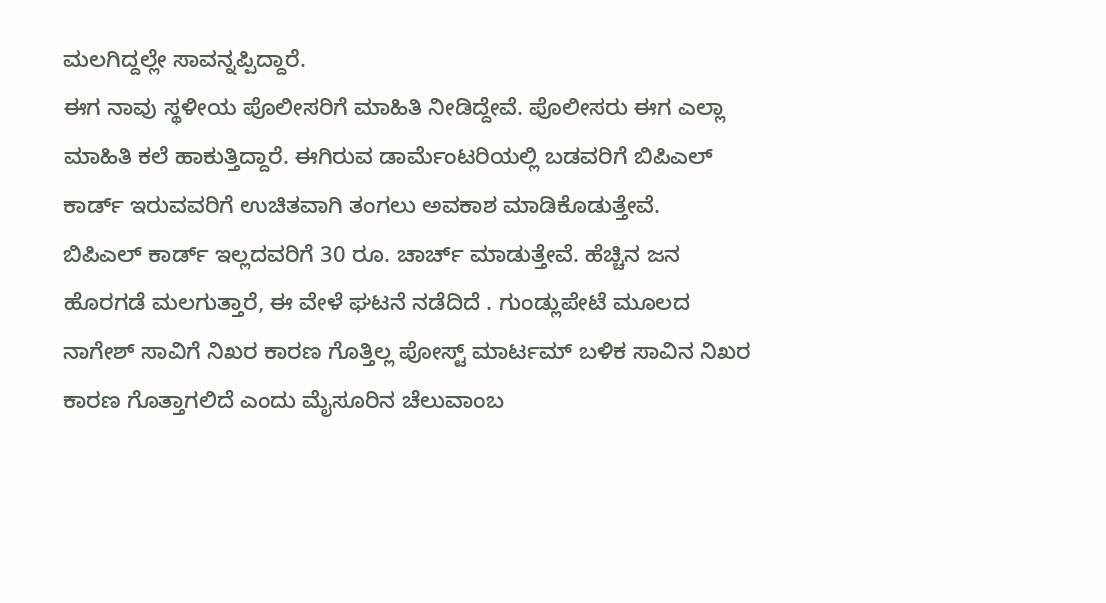ಮಲಗಿದ್ದಲ್ಲೇ ಸಾವನ್ನಪ್ಪಿದ್ದಾರೆ.
ಈಗ ನಾವು ಸ್ಥಳೀಯ ಪೊಲೀಸರಿಗೆ ಮಾಹಿತಿ ನೀಡಿದ್ದೇವೆ. ಪೊಲೀಸರು ಈಗ ಎಲ್ಲಾ ಮಾಹಿತಿ ಕಲೆ ಹಾಕುತ್ತಿದ್ದಾರೆ. ಈಗಿರುವ ಡಾರ್ಮೆಂಟರಿಯಲ್ಲಿ ಬಡವರಿಗೆ ಬಿಪಿಎಲ್ ಕಾರ್ಡ್ ಇರುವವರಿಗೆ ಉಚಿತವಾಗಿ ತಂಗಲು ಅವಕಾಶ ಮಾಡಿಕೊಡುತ್ತೇವೆ.
ಬಿಪಿಎಲ್ ಕಾರ್ಡ್ ಇಲ್ಲದವರಿಗೆ 30 ರೂ. ಚಾರ್ಚ್ ಮಾಡುತ್ತೇವೆ. ಹೆಚ್ಚಿನ ಜನ ಹೊರಗಡೆ ಮಲಗುತ್ತಾರೆ, ಈ ವೇಳೆ ಘಟನೆ ನಡೆದಿದೆ . ಗುಂಡ್ಲುಪೇಟೆ ಮೂಲದ ನಾಗೇಶ್ ಸಾವಿಗೆ ನಿಖರ ಕಾರಣ ಗೊತ್ತಿಲ್ಲ ಪೋಸ್ಟ್ ಮಾರ್ಟಮ್ ಬಳಿಕ ಸಾವಿನ ನಿಖರ ಕಾರಣ ಗೊತ್ತಾಗಲಿದೆ ಎಂದು ಮೈಸೂರಿನ ಚೆಲುವಾಂಬ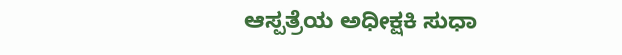ಆಸ್ಪತ್ರೆಯ ಅಧೀಕ್ಷಕಿ ಸುಧಾ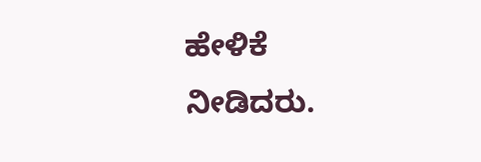ಹೇಳಿಕೆ ನೀಡಿದರು.